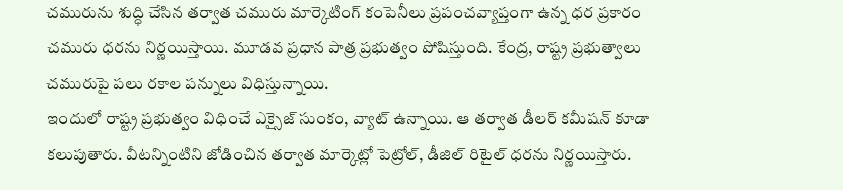చమురును శుద్ధి చేసిన తర్వాత చమురు మార్కెటింగ్ కంపెనీలు ప్రపంచవ్యాప్తంగా ఉన్న ధర ప్రకారం చమురు ధరను నిర్ణయిస్తాయి. మూడవ ప్రధాన పాత్ర ప్రభుత్వం పోషిస్తుంది. కేంద్ర, రాష్ట్ర ప్రభుత్వాలు చమురుపై పలు రకాల పన్నులు విధిస్తున్నాయి.
ఇందులో రాష్ట్ర ప్రభుత్వం విధించే ఎక్సైజ్ సుంకం, వ్యాట్ ఉన్నాయి. ఆ తర్వాత డీలర్ కమీషన్ కూడా కలుపుతారు. వీటన్నింటిని జోడించిన తర్వాత మార్కెట్లో పెట్రోల్, డీజిల్ రిటైల్ ధరను నిర్ణయిస్తారు.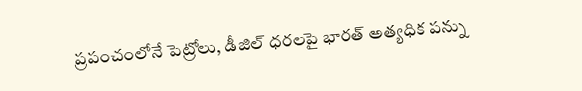ప్రపంచంలోనే పెట్రోలు, డీజిల్ ధరలపై భారత్ అత్యధిక పన్ను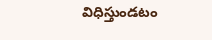విధిస్తుండటం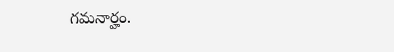గమనార్హం.